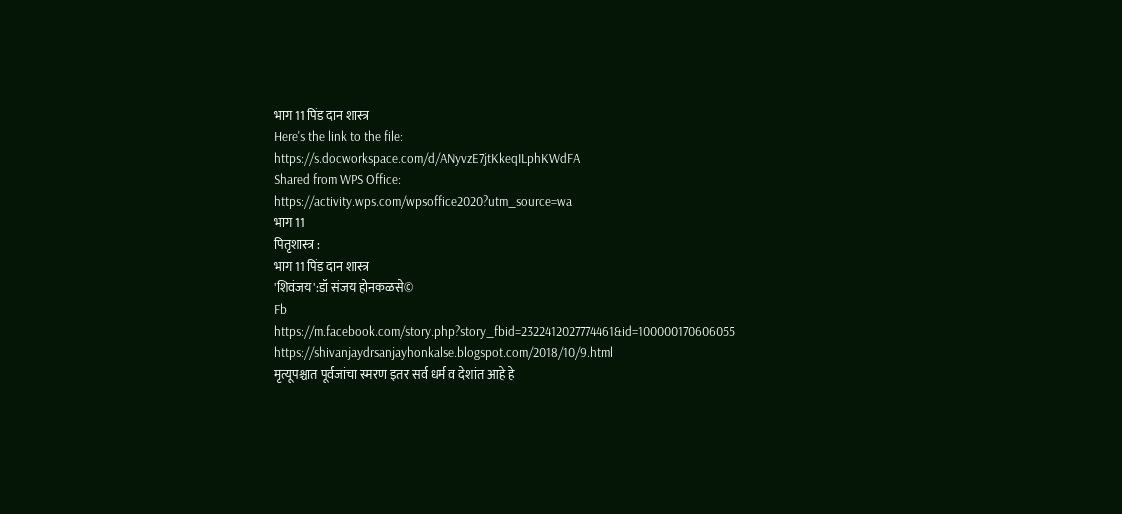भाग 11 पिंड दान शास्त्र
Here's the link to the file:
https://s.docworkspace.com/d/ANyvzE7jtKkeqILphKWdFA
Shared from WPS Office:
https://activity.wps.com/wpsoffice2020?utm_source=wa
भाग 11
पितृशास्त्र :
भाग 11 पिंड दान शास्त्र
'शिवंजय':डॉ संजय होनकळसे©
Fb
https://m.facebook.com/story.php?story_fbid=2322412027774461&id=100000170606055
https://shivanjaydrsanjayhonkalse.blogspot.com/2018/10/9.html
मृत्यूपश्चात पूर्वजांचा स्मरण इतर सर्व धर्म व देशांत आहे हे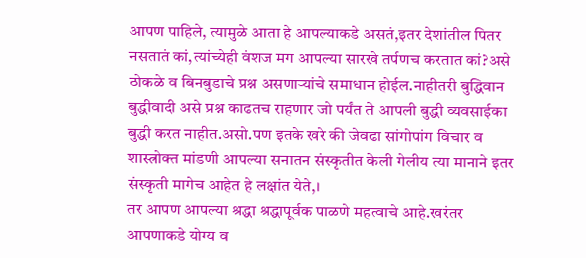आपण पाहिले, त्यामुळे आता हे आपल्याकडे असतं,इतर देशांतील पितर नसतातं कां,त्यांच्येही वंशज मग आपल्या सारखे तर्पणच करतात कां?असे ठोकळे व बिनबुडाचे प्रश्न असणाऱ्यांचे समाधान होईल.नाहीतरी बुद्धिवान बुद्धीवादी असे प्रश्न काढतच राहणार जो पर्यंत ते आपली बुद्धी व्यवसाईका बुद्धी करत नाहीत.असो.पण इतके खरे की जेवढा सांगोपांग विचार व शास्त्रोक्त मांडणी आपल्या सनातन संस्कृतीत केली गेलीय त्या मानाने इतर संस्कृती मागेच आहेत हे लक्षांत येते,।
तर आपण आपल्या श्रद्धा श्रद्धापूर्वक पाळणे महत्वाचे आहे.खरंतर आपणाकडे योग्य व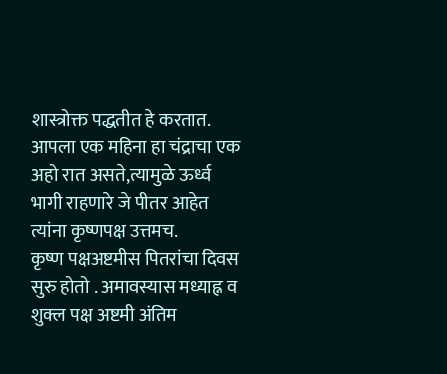शास्त्रोक्त पद्धतीत हे करतात.
आपला एक महिना हा चंद्राचा एक अहो रात असते,त्यामुळे ऊर्ध्व भागी राहणारे जे पीतर आहेत त्यांना कृष्णपक्ष उत्तमच.
कृष्ण पक्षअष्टमीस पितरांचा दिवस सुरु होतो . अमावस्यास मध्याह्न व शुक्ल पक्ष अष्टमी अंतिम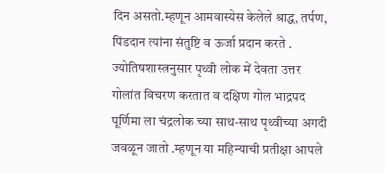दिन असतो.म्हणून आमवास्येस केलेले श्राद्ध, तर्पण, पिंडदान त्यांना संतुष्टि व ऊर्जा प्रदान करते . ज्योतिषशास्त्रनुसार पृथ्वी लोक में देवता उत्तर गोलांत विचरण करतात व दक्षिण गोल भाद्रपद पूर्णिमा ला चंद्रलोक च्या साथ-साथ पृथ्वीच्या अगदी जवळून जातो .म्हणून या महिन्याची प्रतीक्षा आपले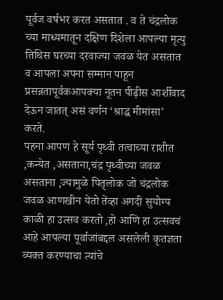पूर्वज वर्षभर करत असतात . व ते चंद्रलोक च्या माध्यमातून दक्षिण दिशेला आपल्या मृत्यु तिथिस घरच्या दरवाज्या जवळ येत असतात व आपला अपना सम्मान पाहून प्रसन्नतापूर्वकआपक्या नूतन पीढ़ीस आर्शीवाद देऊन जातत् असं वर्णन ‘श्राद्ध मीमांसा’ करते.
पहना आपण हे सूर्य पृथ्वी तत्वाच्या राशीत ,कन्येत ,असताना,चंद्र पृथ्वीच्या जवळ असताना ,ज्यामुळे पितृलोक जो चंद्रलोक जवळ आणखीन येतो तेंव्हा अगदी सुयोग्य काळी हा उत्सव करतो ,हो आणि हा उत्सवचं आहे आपल्या पूर्वाजांबद्दल असलेली कृतज्ञता व्यक्त करण्याचा त्यांचे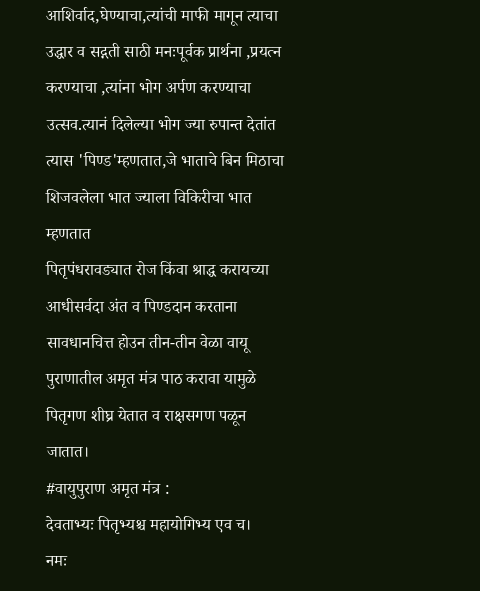आशिर्वाद,घेण्याचा,त्यांची माफी मागून त्याचा उद्धार व सद्गती साठी मनःपूर्वक प्रार्थना ,प्रयत्न करण्याचा ,त्यांना भोग अर्पण करण्याचा उत्सव.त्यानं दिलेल्या भोग ज्या रुपान्त देतांत त्यास 'पिण्ड'म्हणतात,जे भाताचे बिन मिठाचा शिजवलेला भात ज्याला विकिरीचा भात म्हणतात
पितृपंधरावड्यात रोज किंवा श्राद्ध करायच्या आधीसर्वदा अंत व पिण्डदान करताना सावधानचित्त होउन तीन-तीन वेळा वायू पुराणातील अमृत मंत्र पाठ करावा यामुळे पितृगण शीघ्र येतात व राक्षसगण पळून जातात।
#वायुपुराण अमृत मंत्र :
देवताभ्यः पितृभ्यश्च महायोगिभ्य एव च।
नमः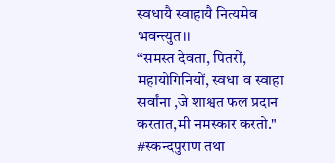स्वधायै स्वाहायै नित्यमेव भवन्त्युत।।
“समस्त देवता, पितरों, महायोगिनियों, स्वधा व स्वाहा सर्वांना ,जे शाश्वत फल प्रदान करतात,मी नमस्कार करतो."
#स्कन्दपुराण तथा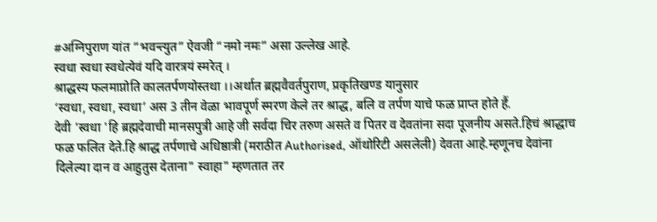#अग्निपुराण यांत “भवन्त्युत” ऐवजी “नमो नमः” असा उल्लेख आहे.
स्वधा स्वधा स्वधेत्येवं यदि वारत्रयं स्मरेत् ।
श्राद्धस्य फलमाप्नोति कालतर्पणयोस्तथा ।।अर्थात ब्रह्मवैवर्तपुराण, प्रकृतिखण्ड यानुसार
‘स्वधा, स्वधा, स्वधा’ अस 3 तीन वेळा भावपूर्ण स्मरण केले तर श्राद्ध, बलि व तर्पण याचे फळ प्राप्त होते हैं.
देवी 'स्वधा 'हि ब्रह्मदेवाची मानसपुत्री आहे जी सर्वदा चिर तरुण असते व पितर व देवतांना सदा पूजनीय असते.हिचं श्राद्धाच फळ फलित देते.हि श्राद्ध तर्पणाचे अधिष्ठात्री (मराठीत Authorised, ऑथोरिटी असलेली) देवता आहे.म्हणूनच देवांना दिलेल्या दान व आहुतुस देताना" स्वाहा" म्हणतात तर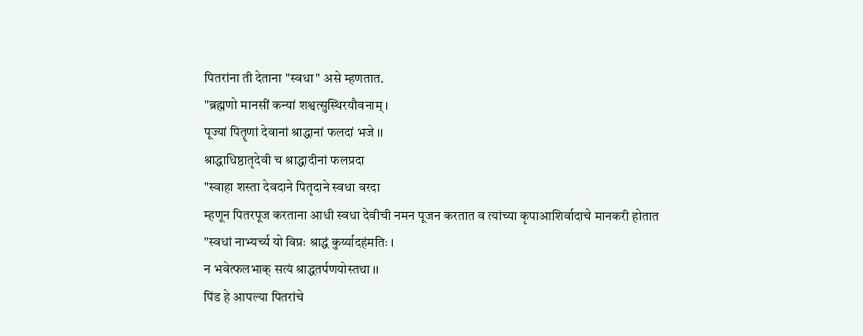पितरांना ती देताना "स्वधा" असे म्हणतात.
"ब्रह्मणो मानसीं कन्यां शश्वत्सुस्थिरयौवनाम् ।
पूज्यां पितॄणां देवानां श्राद्धानां फलदां भजे ।।
श्राद्धाधिष्ठातृदेवी च श्राद्धादीनां फलप्रदा
"स्वाहा शस्ता देवदाने पितृदाने स्वधा वरदा
म्हणून पितरपूज करताना आधी स्वधा देवीची नमन पूजन करतात व त्यांच्या कृपाआशिर्वादाचे मानकरी होतात
"स्वधां नाभ्यर्च्य यो विप्रः श्राद्धं कुर्य्यादहंमतिः ।
न भवेत्फलभाक् सत्यं श्राद्धतर्पणयोस्तथा ।।
पिंड हे आपल्या पितरांचे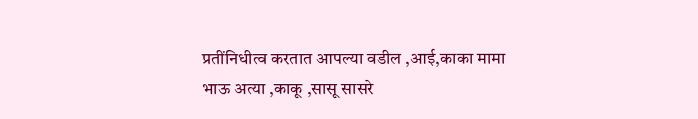प्रतींनिधीत्व करतात आपल्या वडील ,आई,काका मामा भाऊ अत्या ,काकू ,सासू सासरे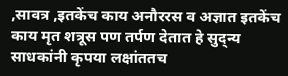,सावत्र ,इतकेंच काय अनौररस व अज्ञात इतकेंच काय मृत शत्रूस पण तर्पण देतात हे सुद्न्य साधकांनी कृपया लक्षांततच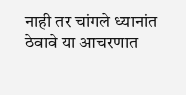नाही तर चांगले ध्यानांत ठेवावे या आचरणात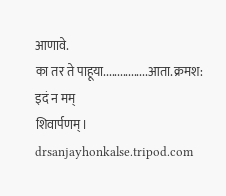आणावे.
का तर ते पाहूया................आता.क्रमश:
इदं न मम्
शिवार्पणम्।
drsanjayhonkalse.tripod.com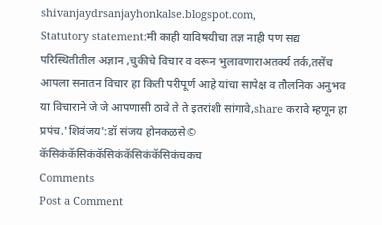shivanjaydrsanjayhonkalse.blogspot.com,
Statutory statement:मी काही याविषयीचा तज्ञ नाही पण सद्य परिस्थितीतील अज्ञान ,चुकीचे विचार व वरून भुलावणाराअतर्क्य तर्क,तसेंच आपला सनातन विचार हा किती परीपूर्ण आहे यांचा सापेक्ष व तौलनिक अनुभव या विचाराने जे जे आपणासी ठावे ते ते इतरांशी सांगावे,share करावे म्हणून हा प्रपंच.'शिवंजय':डॉ संजय होनकळसे©
कॅसिकंकॅसिकंकॅसिकंकॅसिकंकॅसिकंचकच
Comments
Post a Comment